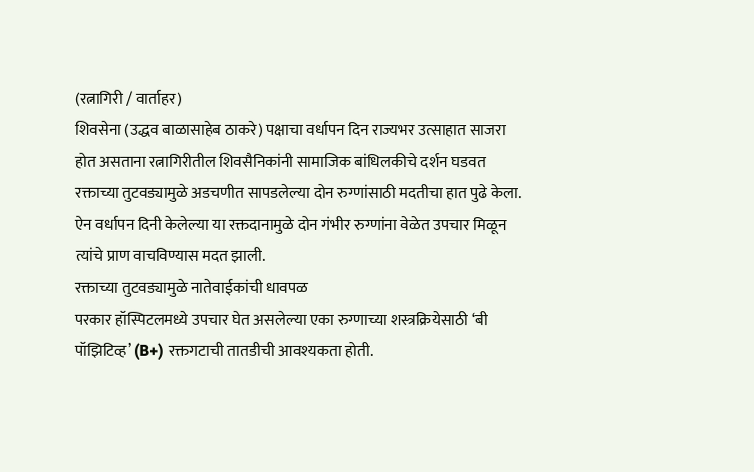(रत्नागिरी / वार्ताहर)
शिवसेना (उद्धव बाळासाहेब ठाकरे) पक्षाचा वर्धापन दिन राज्यभर उत्साहात साजरा होत असताना रत्नागिरीतील शिवसैनिकांनी सामाजिक बांधिलकीचे दर्शन घडवत रक्ताच्या तुटवड्यामुळे अडचणीत सापडलेल्या दोन रुग्णांसाठी मदतीचा हात पुढे केला. ऐन वर्धापन दिनी केलेल्या या रक्तदानामुळे दोन गंभीर रुग्णांना वेळेत उपचार मिळून त्यांचे प्राण वाचविण्यास मदत झाली.
रक्ताच्या तुटवड्यामुळे नातेवाईकांची धावपळ
परकार हॉस्पिटलमध्ये उपचार घेत असलेल्या एका रुग्णाच्या शस्त्रक्रियेसाठी ‘बी पॉझिटिव्ह’ (B+) रक्तगटाची तातडीची आवश्यकता होती.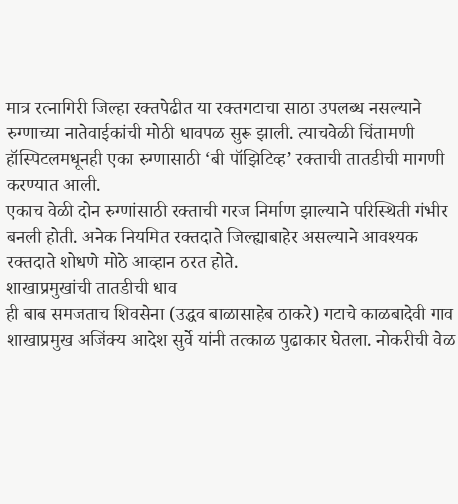मात्र रत्नागिरी जिल्हा रक्तपेढीत या रक्तगटाचा साठा उपलब्ध नसल्याने रुग्णाच्या नातेवाईकांची मोठी धावपळ सुरू झाली. त्याचवेळी चिंतामणी हॉस्पिटलमधूनही एका रुग्णासाठी ‘बी पॉझिटिव्ह’ रक्ताची तातडीची मागणी करण्यात आली.
एकाच वेळी दोन रुग्णांसाठी रक्ताची गरज निर्माण झाल्याने परिस्थिती गंभीर बनली होती. अनेक नियमित रक्तदाते जिल्ह्याबाहेर असल्याने आवश्यक रक्तदाते शोधणे मोठे आव्हान ठरत होते.
शाखाप्रमुखांची तातडीची धाव
ही बाब समजताच शिवसेना (उद्धव बाळासाहेब ठाकरे) गटाचे काळबादेवी गाव शाखाप्रमुख अजिंक्य आदेश सुर्वे यांनी तत्काळ पुढाकार घेतला. नोकरीची वेळ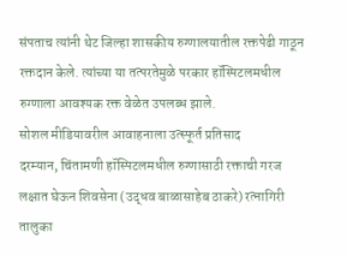संपताच त्यांनी थेट जिल्हा शासकीय रुग्णालयातील रक्तपेढी गाठून रक्तदान केले. त्यांच्या या तत्परतेमुळे परकार हॉस्पिटलमधील रुग्णाला आवश्यक रक्त वेळेत उपलब्ध झाले.
सोशल मीडियावरील आवाहनाला उत्स्फूर्त प्रतिसाद
दरम्यान, चिंतामणी हॉस्पिटलमधील रुग्णासाठी रक्ताची गरज लक्षात घेऊन शिवसेना (उद्धव बाळासाहेब ठाकरे) रत्नागिरी तालुका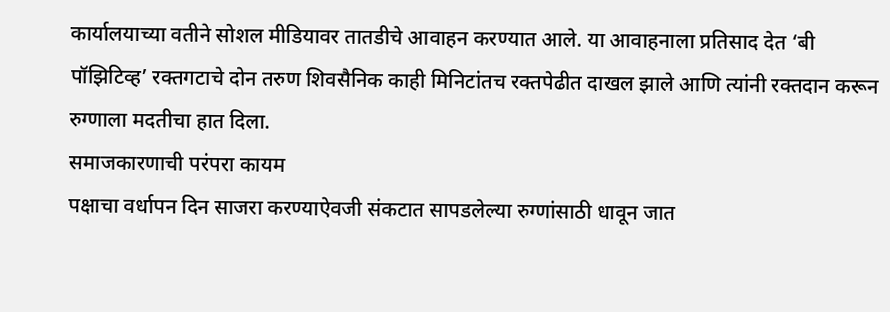कार्यालयाच्या वतीने सोशल मीडियावर तातडीचे आवाहन करण्यात आले. या आवाहनाला प्रतिसाद देत ‘बी पॉझिटिव्ह’ रक्तगटाचे दोन तरुण शिवसैनिक काही मिनिटांतच रक्तपेढीत दाखल झाले आणि त्यांनी रक्तदान करून रुग्णाला मदतीचा हात दिला.
समाजकारणाची परंपरा कायम
पक्षाचा वर्धापन दिन साजरा करण्याऐवजी संकटात सापडलेल्या रुग्णांसाठी धावून जात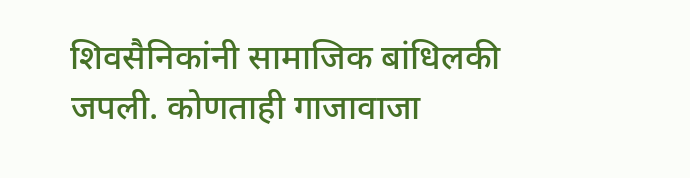शिवसैनिकांनी सामाजिक बांधिलकी जपली. कोणताही गाजावाजा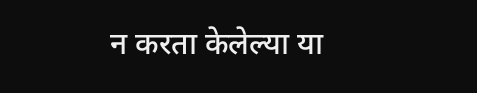न करता केलेल्या या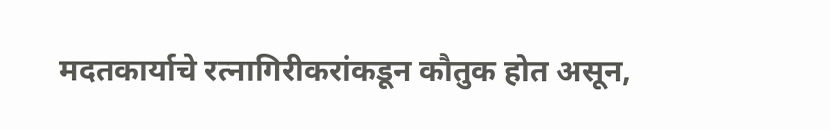मदतकार्याचे रत्नागिरीकरांकडून कौतुक होत असून,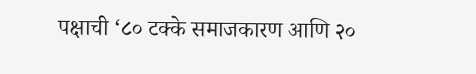पक्षाची ‘८० टक्के समाजकारण आणि २०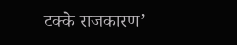टक्के राजकारण’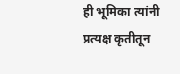ही भूमिका त्यांनी प्रत्यक्ष कृतीतून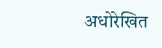अधोरेखित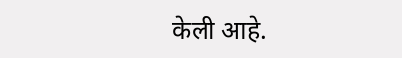केली आहे.